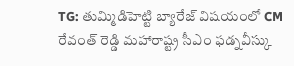TG: తుమ్మిడిహెట్టి బ్యారేజ్ విషయంలో CM రేవంత్ రెడ్డి మహారాష్ట్ర సీఎం ఫడ్నవీస్కు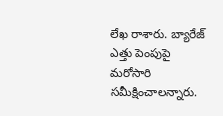లేఖ రాశారు. బ్యారేజ్ ఎత్తు పెంపుపై మరోసారి సమీక్షించాలన్నారు.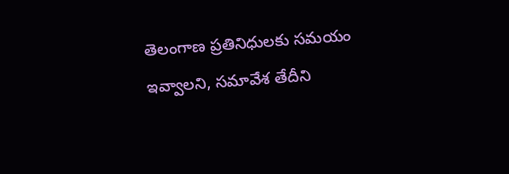తెలంగాణ ప్రతినిధులకు సమయం ఇవ్వాలని, సమావేశ తేదీని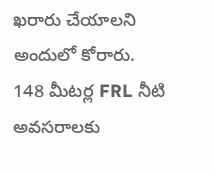ఖరారు చేయాలని అందులో కోరారు. 148 మీటర్ల FRL నీటి అవసరాలకు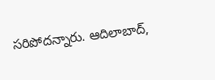సరిపోదన్నారు. ఆదిలాబాద్,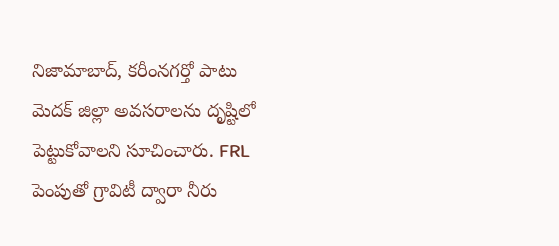నిజామాబాద్, కరీంనగర్తో పాటు మెదక్ జిల్లా అవసరాలను దృష్టిలో పెట్టుకోవాలని సూచించారు. FRL పెంపుతో గ్రావిటీ ద్వారా నీరు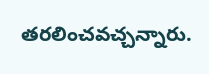తరలించవచ్చన్నారు.